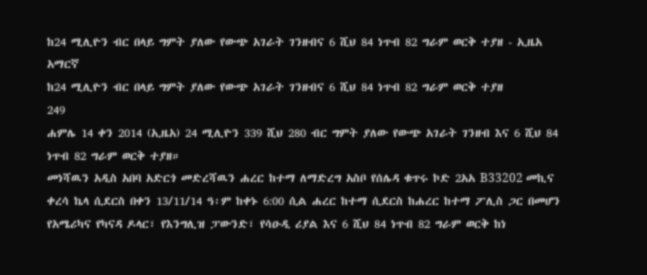ከ24 ሚሊዮን ብር በላይ ግምት ያለው የውጭ አገራት ገንዘብና 6 ሺህ 84 ነጥብ 82 ግራም ወርቅ ተያዘ - ኢዜአ አማርኛ
ከ24 ሚሊዮን ብር በላይ ግምት ያለው የውጭ አገራት ገንዘብና 6 ሺህ 84 ነጥብ 82 ግራም ወርቅ ተያዘ
249
ሐምሌ 14 ቀን 2014 (ኢዜአ) 24 ሚሊዮን 339 ሺህ 280 ብር ግምት ያለው የውጭ አገራት ገንዘብ እና 6 ሺህ 84 ነጥብ 82 ግራም ወርቅ ተያዘ።
መነሻዉን አዲስ አበባ አድርጎ መድረሻዉን ሐረር ከተማ ለማድረግ አስቦ የሰሌዳ ቁጥሩ ኮድ 2አአ B33202 መኪና ቀረሳ ኬላ ሲደርስ በቀን 13/11/14 ዓ፡ም ከቀኑ 6:00 ሲል ሐረር ከተማ ሲደርስ ከሐረር ከተማ ፖሊስ ጋር በመሆን የአሜሪካና የካናዳ ዶላር፣ የእንግሊዝ ፓውንድ፣ የሳዑዲ ሪያል እና 6 ሺህ 84 ነጥብ 82 ግራም ወርቅ ከነ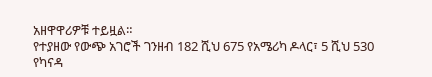አዘዋዋሪዎቹ ተይዟል።
የተያዘው የውጭ አገሮች ገንዘብ 182 ሺህ 675 የአሜሪካ ዶላር፣ 5 ሺህ 530 የካናዳ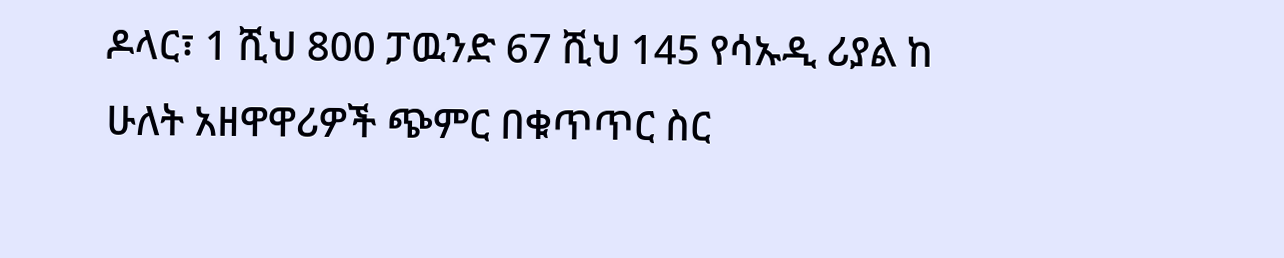ዶላር፣ 1 ሺህ 800 ፓዉንድ 67 ሺህ 145 የሳኡዲ ሪያል ከ ሁለት አዘዋዋሪዎች ጭምር በቁጥጥር ስር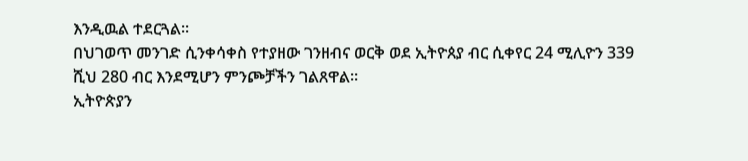እንዲዉል ተደርጓል፡፡
በህገወጥ መንገድ ሲንቀሳቀስ የተያዘው ገንዘብና ወርቅ ወደ ኢትዮጰያ ብር ሲቀየር 24 ሚሊዮን 339 ሺህ 280 ብር እንደሚሆን ምንጮቻችን ገልጸዋል።
ኢትዮጵያን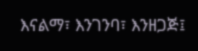እናልማ፣ እንገንባ፣ እንዘጋጅ፤